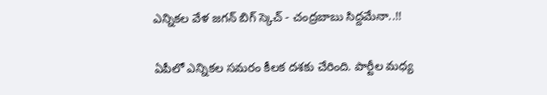ఎన్నికల వేళ జగన్ బిగ్ స్కెచ్ - చంద్రబాబు సిద్దమేనా..!!

ఏపీలో ఎన్నికల సమరం కీలక దశకు చేరింది. పార్టీల మధ్య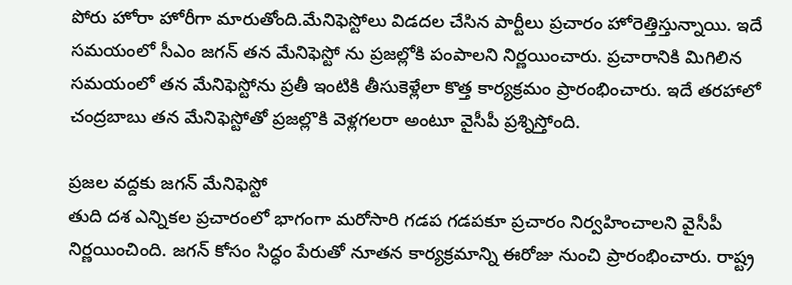పోరు హోరా హోరీగా మారుతోంది.మేనిఫెస్టోలు విడదల చేసిన పార్టీలు ప్రచారం హోరెత్తిస్తున్నాయి. ఇదే సమయంలో సీఎం జగన్ తన మేనిఫెస్టో ను ప్రజల్లోకి పంపాలని నిర్ణయించారు. ప్రచారానికి మిగిలిన సమయంలో తన మేనిఫెస్టోను ప్రతీ ఇంటికి తీసుకెళ్లేలా కొత్త కార్యక్రమం ప్రారంభించారు. ఇదే తరహాలో చంద్రబాబు తన మేనిఫెస్టోతో ప్రజల్లొకి వెళ్లగలరా అంటూ వైసీపీ ప్రశ్నిస్తోంది.

ప్రజల వద్దకు జగన్ మేనిఫెస్టో
తుది దశ ఎన్నికల ప్రచారంలో భాగంగా మరోసారి గడప గడపకూ ప్రచారం నిర్వహించాలని వైసీపీ నిర్ణయించింది. జగన్‌ కోసం సిద్ధం పేరుతో నూతన కార్యక్రమాన్ని ఈరోజు నుంచి ప్రారంభించారు. రాష్ట్ర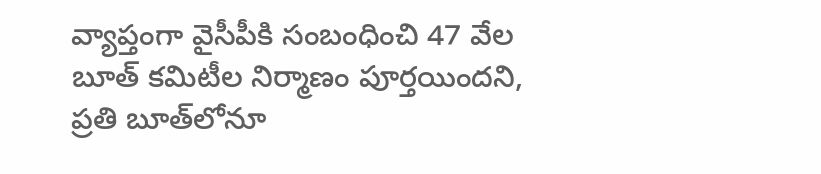వ్యాప్తంగా వైసీపీకి సంబంధించి 47 వేల బూత్‌ కమిటీల నిర్మాణం పూర్తయిందని, ప్రతి బూత్‌లోనూ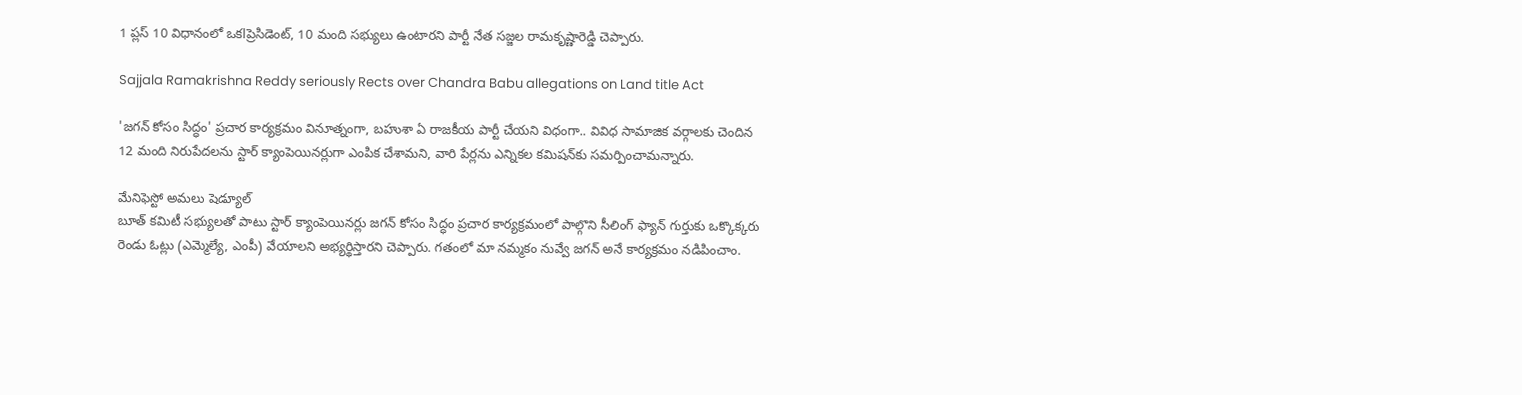1 ప్లస్‌ 10 విధానంలో ఒకlప్రెసిడెంట్, 10 మంది సభ్యులు ఉంటారని పార్టీ నేత సజ్జల రామకృష్ణారెడ్డి చెప్పారు.

Sajjala Ramakrishna Reddy seriously Rects over Chandra Babu allegations on Land title Act

'జగన్‌ కోసం సిద్ధం' ప్రచార కార్యక్రమం వినూత్నంగా, బహుశా ఏ రాజకీయ పార్టీ చేయని విధంగా.. వివిధ సామాజిక వర్గాలకు చెందిన 12 మంది నిరుపేదలను స్టార్‌ క్యాంపెయినర్లుగా ఎంపిక చేశామని, వారి పేర్లను ఎన్నికల కమిషన్‌కు సమర్పించామన్నారు.

మేనిఫెస్టో అమలు షెడ్యూల్
బూత్‌ కమిటీ సభ్యులతో పాటు స్టార్‌ క్యాంపెయినర్లు జగన్‌ కోసం సిద్ధం ప్రచార కార్యక్రమంలో పాల్గొని సీలింగ్‌ ఫ్యాన్‌ గుర్తుకు ఒక్కొక్కరు రెండు ఓట్లు (ఎమ్మెల్యే, ఎంపీ) వేయాలని అభ్యర్థిస్తారని చెప్పారు. గతంలో మా నమ్మకం నువ్వే జగన్‌ అనే కార్యక్రమం నడిపించాం.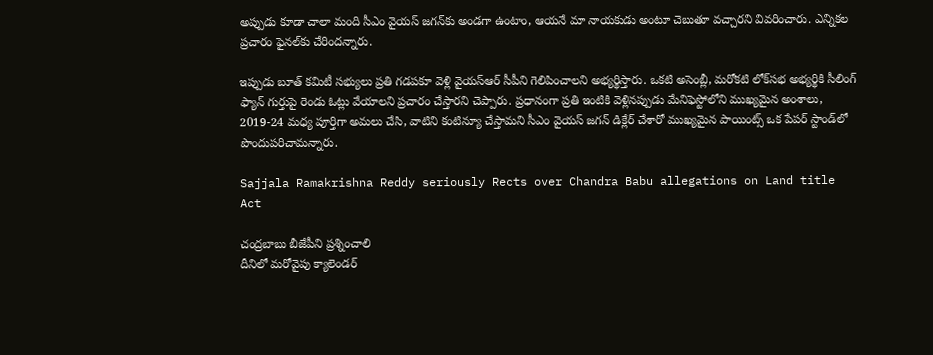అప్పుడు కూడా చాలా మంది సీఎం వైయస్‌ జగన్‌కు అండగా ఉంటాం, ఆయనే మా నాయకుడు అంటూ చెబుతూ వచ్చారని వివరించారు. ఎన్నికల ప్రచారం ఫైనల్‌కు చేరిందన్నారు.

ఇప్పుడు బూత్‌ కమిటీ సభ్యులు ప్రతి గడపకూ వెళ్లి వైయస్‌ఆర్‌ సీపీని గెలిపించాలని అభ్యర్థిస్తారు. ఒకటి అసెంబ్లీ, మరోకటి లోక్‌సభ అభ్యర్థికి సీలింగ్‌ ఫ్యాన్‌ గుర్తుపై రెండు ఓట్లు వేయాలని ప్రచారం చేస్తారని చెప్పారు. ప్రధానంగా ప్రతి ఇంటికి వెళ్లినప్పుడు మేనిఫెస్టోలోని ముఖ్యమైన అంశాలు, 2019-24 మధ్య పూర్తిగా అమలు చేసి, వాటిని కంటిన్యూ చేస్తామని సీఎం వైయస్‌ జగన్‌ డిక్లేర్‌ చేశారో ముఖ్యమైన పాయింట్స్‌ ఒక పేపర్‌ స్టాండ్‌లో పొందుపరిచామన్నారు.

Sajjala Ramakrishna Reddy seriously Rects over Chandra Babu allegations on Land title Act

చంద్రబాబు బీజేపీని ప్రశ్నించాలి
దీనిలో మరోవైపు క్యాలెండర్‌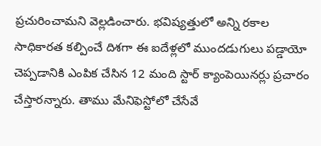ప్రచురించామని వెల్లడించారు. భవిష్యత్తులో అన్ని రకాల సాధికారత కల్పించే దిశగా ఈ ఐదేళ్లలో ముందడుగులు పడ్డాయో చెప్పడానికి ఎంపిక చేసిన 12 మంది స్టార్‌ క్యాంపెయినర్లు ప్రచారం చేస్తారన్నారు. తాము మేనిఫెస్టోలో చేసేవే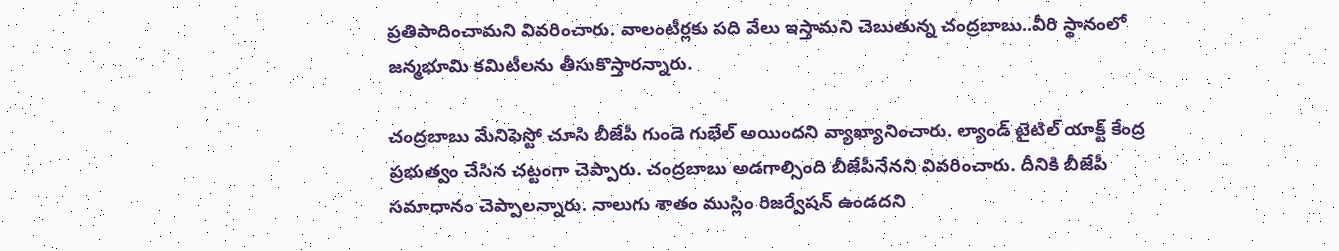ప్రతిపాదించామని వివరించారు. వాలంటీర్లకు పది వేలు ఇస్తామని చెబుతున్న చంద్రబాబు..వీరి స్థానంలో జన్మభూమి కమిటీలను తీసుకొస్తారన్నారు.

చంద్రబాబు మేనిఫెస్టో చూసి బీజేపీ గుండె గుభేల్ అయిందని వ్యాఖ్యానించారు. ల్యాండ్ టైటిల్ యాక్ట్ కేంద్ర ప్రభుత్వం చేసిన చట్టంగా చెప్పారు. చంద్రబాబు అడగాల్సింది బీజేపీనేనని వివరించారు. దీనికి బీజేపీ సమాధానం చెప్పాలన్నారు. నాలుగు శాతం ముస్లిం రిజర్వేషన్ ఉండదని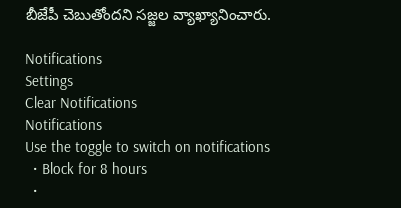బీజేపీ చెబుతోందని సజ్జల వ్యాఖ్యానించారు.

Notifications
Settings
Clear Notifications
Notifications
Use the toggle to switch on notifications
  • Block for 8 hours
  •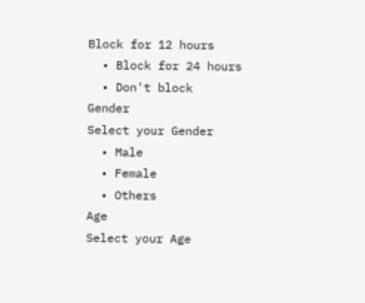Block for 12 hours
  • Block for 24 hours
  • Don't block
Gender
Select your Gender
  • Male
  • Female
  • Others
Age
Select your Age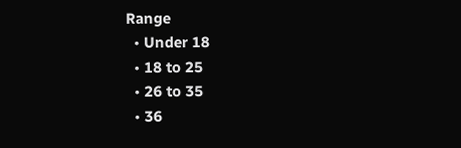Range
  • Under 18
  • 18 to 25
  • 26 to 35
  • 36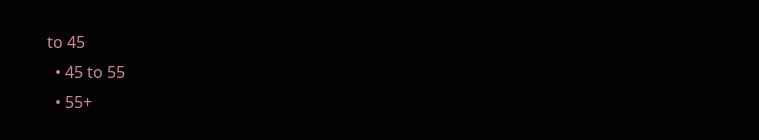to 45
  • 45 to 55
  • 55+